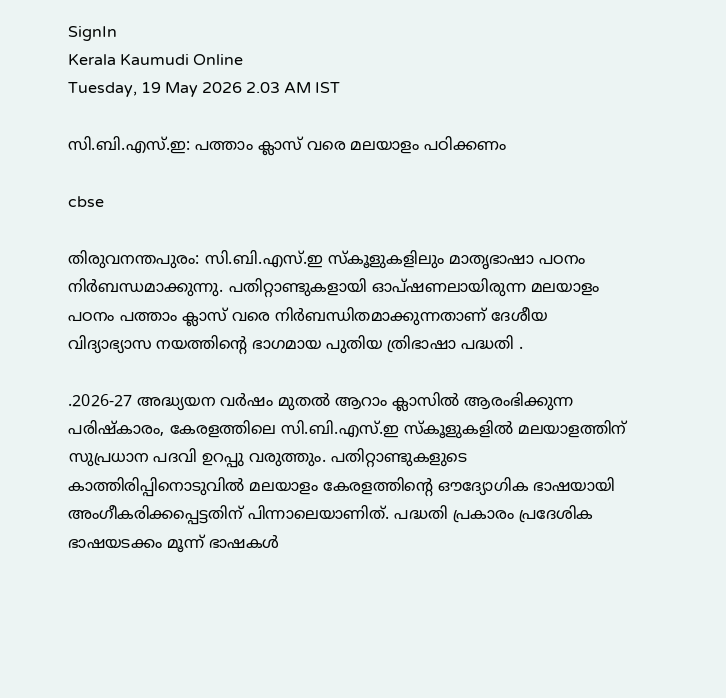SignIn
Kerala Kaumudi Online
Tuesday, 19 May 2026 2.03 AM IST

സി.ബി.എസ്.ഇ: പത്താം ക്ലാസ് വരെ മലയാളം പഠിക്കണം

cbse

തിരുവനന്തപുരം: സി.ബി.എസ്.ഇ സ്കൂളുകളിലും മാതൃഭാഷാ പഠനം നിർബന്ധമാക്കുന്നു. പതിറ്റാണ്ടുകളായി ഓപ്ഷണലായിരുന്ന മലയാളം പഠനം പത്താം ക്ലാസ് വരെ നിർബന്ധിതമാക്കുന്നതാണ് ദേശീയ വിദ്യാഭ്യാസ നയത്തിന്റെ ഭാഗമായ പുതിയ ത്രിഭാഷാ പദ്ധതി .

.2026-27 അദ്ധ്യയന വർഷം മുതൽ ആറാം ക്ലാസിൽ ആരംഭിക്കുന്ന പരിഷ്‌കാരം, കേരളത്തിലെ സി.ബി.എസ്.ഇ സ്കൂളുകളിൽ മലയാളത്തിന് സുപ്രധാന പദവി ഉറപ്പു വരുത്തും. പതിറ്റാണ്ടുകളുടെ കാത്തിരിപ്പിനൊടുവിൽ മലയാളം കേരളത്തിന്റെ ഔദ്യോഗിക ഭാഷയായി അംഗീകരിക്കപ്പെട്ടതിന് പിന്നാലെയാണിത്. പദ്ധതി പ്രകാരം പ്രദേശിക ഭാഷയടക്കം മൂന്ന് ഭാഷകൾ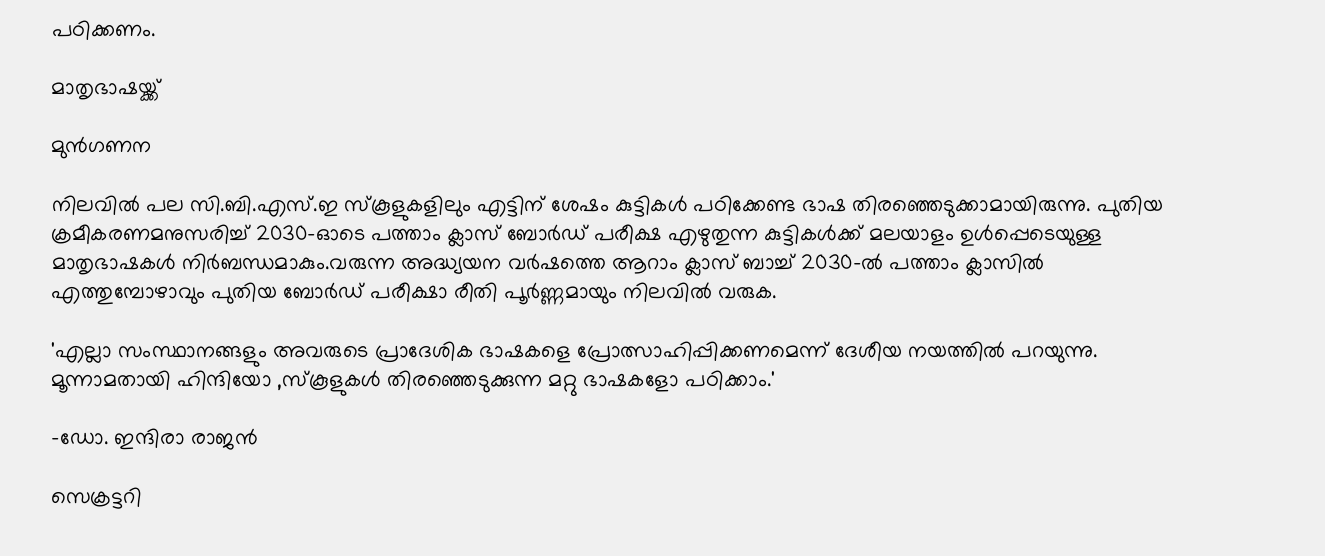പഠിക്കണം.

മാതൃഭാഷയ്ക്ക്

മുൻഗണന

നിലവിൽ പല സി.ബി.എസ്.ഇ സ്‌കൂളുകളിലും എട്ടിന് ശേഷം കുട്ടികൾ പഠിക്കേണ്ട ഭാഷ തിരഞ്ഞെടുക്കാമായിരുന്നു. പുതിയ ക്രമീകരണമനുസരിച്ച് 2030-ഓടെ പത്താം ക്ലാസ് ബോർഡ് പരീക്ഷ എഴുതുന്ന കുട്ടികൾക്ക് മലയാളം ഉൾപ്പെടെയുള്ള മാതൃഭാഷകൾ നിർബന്ധമാകും.വരുന്ന അദ്ധ്യയന വർഷത്തെ ആറാം ക്ലാസ് ബാച്ച് 2030-ൽ പത്താം ക്ലാസിൽ എത്തുമ്പോഴാവും പുതിയ ബോർഡ് പരീക്ഷാ രീതി പൂർണ്ണമായും നിലവിൽ വരുക.

'എല്ലാ സംസ്ഥാനങ്ങളും അവരുടെ പ്രാദേശിക ഭാഷകളെ പ്രോത്സാഹിപ്പിക്കണമെന്ന് ദേശീയ നയത്തിൽ പറയുന്നു. മൂന്നാമതായി ഹിന്ദിയോ ,സ്കൂളുകൾ തിരഞ്ഞെടുക്കുന്ന മറ്റു ഭാഷകളോ പഠിക്കാം.'

-ഡോ. ഇന്ദിരാ രാജൻ

സെക്രട്ടറി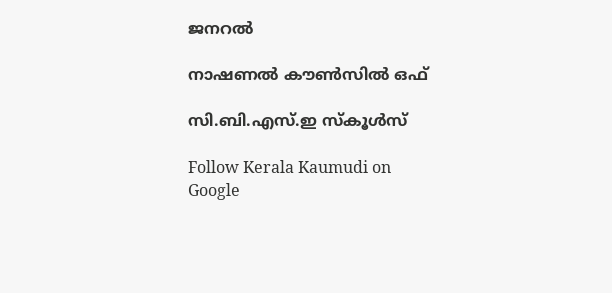ജനറൽ

നാഷണൽ കൗൺസിൽ ഒഫ്

സി.ബി.എസ്.ഇ സ്കൂൾസ്

Follow Kerala Kaumudi on Google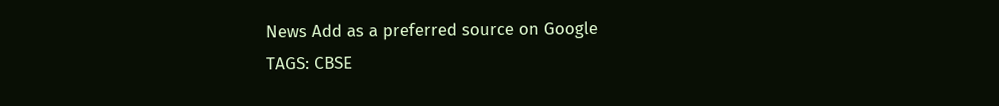News Add as a preferred source on Google
TAGS: CBSE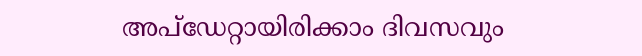അപ്ഡേറ്റായിരിക്കാം ദിവസവും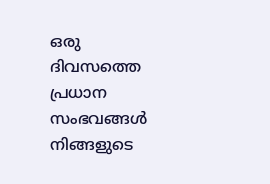ഒരു ദിവസത്തെ പ്രധാന സംഭവങ്ങൾ നിങ്ങളുടെ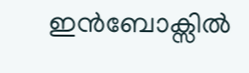ഇൻബോക്സിൽ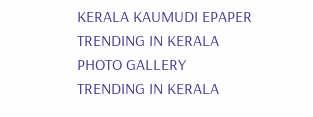KERALA KAUMUDI EPAPER
TRENDING IN KERALA
PHOTO GALLERY
TRENDING IN KERALA